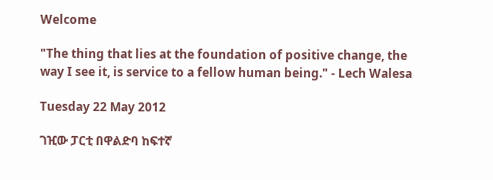Welcome

"The thing that lies at the foundation of positive change, the way I see it, is service to a fellow human being." - Lech Walesa

Tuesday 22 May 2012

ገዢው ፓርቲ በዋልድባ ከፍተኛ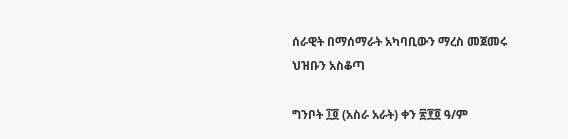ሰራዊት በማሰማራት አካባቢውን ማረስ መጀመሩ ህዝቡን አስቆጣ

ግንቦት ፲፬ (አስራ አራት) ቀን ፳፻፬ ዓ/ም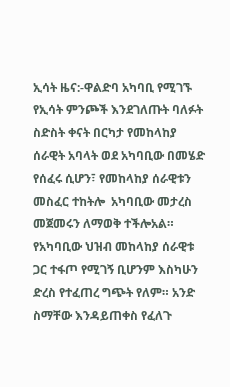ኢሳት ዜና:-ዋልድባ አካባቢ የሚገኙ የኢሳት ምንጮች እንደገለጡት ባለፉት ስድስት ቀናት በርካታ የመከላከያ ሰራዊት አባላት ወደ አካባቢው በመሄድ የሰፈሩ ሲሆን፣ የመከላከያ ሰራዊቱን መስፈር ተከትሎ  አካባቢው መታረስ መጀመሩን ለማወቅ ተችሎአል። የአካባቢው ህዝብ መከላከያ ሰራዊቱ ጋር ተፋጦ የሚገኝ ቢሆንም እስካሁን ድረስ የተፈጠረ ግጭት የለም። አንድ ስማቸው እንዳይጠቀስ የፈለጉ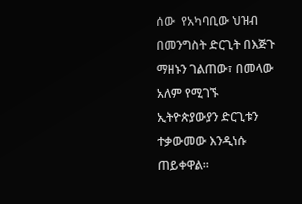ሰው  የአካባቢው ህዝብ በመንግስት ድርጊት በእጅጉ ማዘኑን ገልጠው፣ በመላው አለም የሚገኙ ኢትዮጵያውያን ድርጊቱን ተቃውመው እንዲነሱ ጠይቀዋል።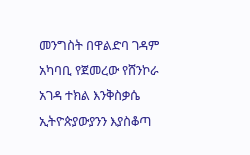መንግስት በዋልድባ ገዳም አካባቢ የጀመረው የሸንኮራ አገዳ ተክል እንቅስቃሴ ኢትዮጵያውያንን እያስቆጣ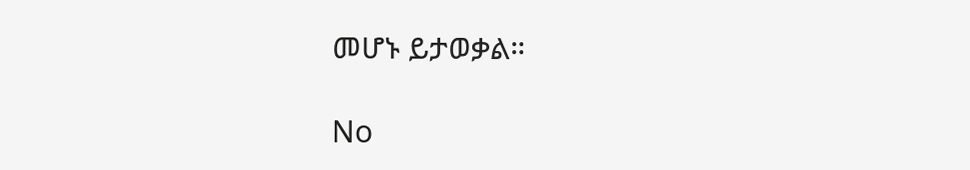መሆኑ ይታወቃል።

No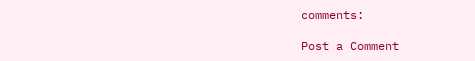comments:

Post a Comment